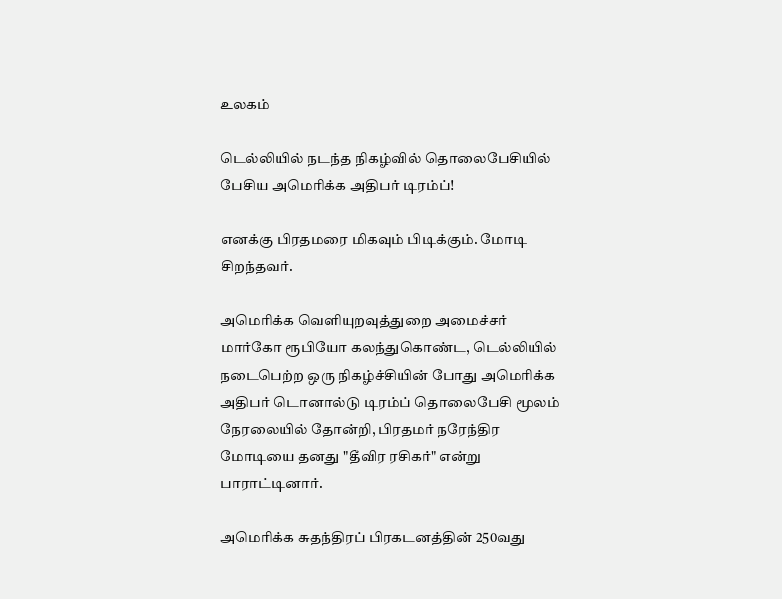உலகம்

டெல்லியில் நடந்த நிகழ்வில் தொலைபேசியில் பேசிய அமெரிக்க அதிபர் டிரம்ப்!

எனக்கு பிரதமரை மிகவும் பிடிக்கும். மோடி சிறந்தவர்.

அமெரிக்க வெளியுறவுத்துறை அமைச்சர் மார்கோ ரூபியோ கலந்துகொண்ட, டெல்லியில் நடைபெற்ற ஒரு நிகழ்ச்சியின் போது அமெரிக்க அதிபர் டொனால்டு டிரம்ப் தொலைபேசி மூலம் நேரலையில் தோன்றி, பிரதமர் நரேந்திர மோடியை தனது "தீவிர ரசிகர்" என்று பாராட்டினார்.

அமெரிக்க சுதந்திரப் பிரகடனத்தின் 250வது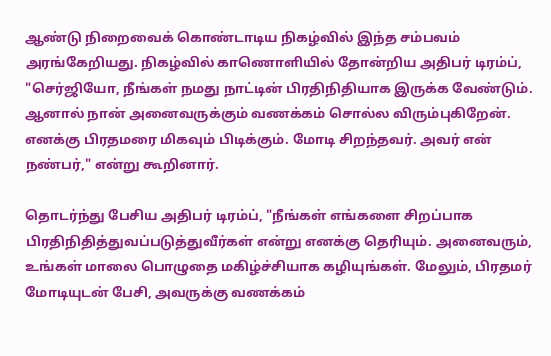ஆண்டு நிறைவைக் கொண்டாடிய நிகழ்வில் இந்த சம்பவம் அரங்கேறியது. நிகழ்வில் காணொளியில் தோன்றிய அதிபர் டிரம்ப், "செர்ஜியோ, நீங்கள் நமது நாட்டின் பிரதிநிதியாக இருக்க வேண்டும். ஆனால் நான் அனைவருக்கும் வணக்கம் சொல்ல விரும்புகிறேன். எனக்கு பிரதமரை மிகவும் பிடிக்கும். மோடி சிறந்தவர். அவர் என் நண்பர்," என்று கூறினார்.

தொடர்ந்து பேசிய அதிபர் டிரம்ப், "நீங்கள் எங்களை சிறப்பாக பிரதிநிதித்துவப்படுத்துவீர்கள் என்று எனக்கு தெரியும். அனைவரும், உங்கள் மாலை பொழுதை மகிழ்ச்சியாக கழியுங்கள். மேலும், பிரதமர் மோடியுடன் பேசி, அவருக்கு வணக்கம்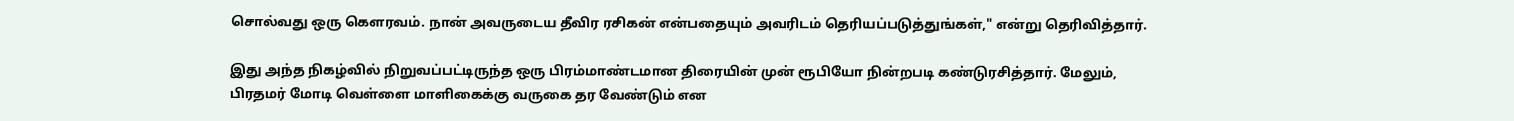சொல்வது ஒரு கௌரவம். நான் அவருடைய தீவிர ரசிகன் என்பதையும் அவரிடம் தெரியப்படுத்துங்கள்," என்று தெரிவித்தார்.

இது அந்த நிகழ்வில் நிறுவப்பட்டிருந்த ஒரு பிரம்மாண்டமான திரையின் முன் ரூபியோ நின்றபடி கண்டுரசித்தார். மேலும், பிரதமர் மோடி வெள்ளை மாளிகைக்கு வருகை தர வேண்டும் என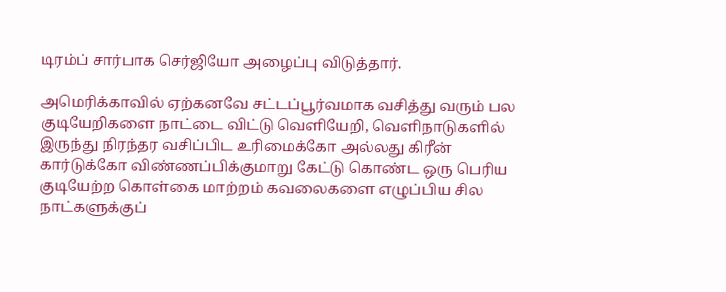டிரம்ப் சார்பாக செர்ஜியோ அழைப்பு விடுத்தார்.

அமெரிக்காவில் ஏற்கனவே சட்டப்பூர்வமாக வசித்து வரும் பல குடியேறிகளை நாட்டை விட்டு வெளியேறி, வெளிநாடுகளில் இருந்து நிரந்தர வசிப்பிட உரிமைக்கோ அல்லது கிரீன் கார்டுக்கோ விண்ணப்பிக்குமாறு கேட்டு கொண்ட ஒரு பெரிய குடியேற்ற கொள்கை மாற்றம் கவலைகளை எழுப்பிய சில நாட்களுக்குப்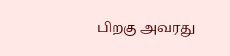பிறகு அவரது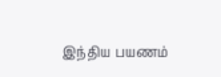இந்திய பயணம்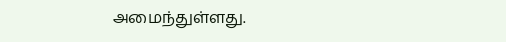அமைந்துள்ளது.